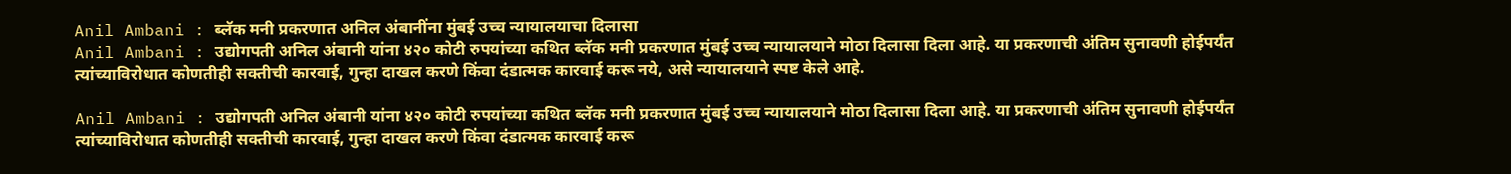Anil Ambani : ब्लॅक मनी प्रकरणात अनिल अंबानींना मुंबई उच्च न्यायालयाचा दिलासा
Anil Ambani : उद्योगपती अनिल अंबानी यांना ४२० कोटी रुपयांच्या कथित ब्लॅक मनी प्रकरणात मुंबई उच्च न्यायालयाने मोठा दिलासा दिला आहे. या प्रकरणाची अंतिम सुनावणी होईपर्यंत त्यांच्याविरोधात कोणतीही सक्तीची कारवाई, गुन्हा दाखल करणे किंवा दंडात्मक कारवाई करू नये, असे न्यायालयाने स्पष्ट केले आहे.

Anil Ambani : उद्योगपती अनिल अंबानी यांना ४२० कोटी रुपयांच्या कथित ब्लॅक मनी प्रकरणात मुंबई उच्च न्यायालयाने मोठा दिलासा दिला आहे. या प्रकरणाची अंतिम सुनावणी होईपर्यंत त्यांच्याविरोधात कोणतीही सक्तीची कारवाई, गुन्हा दाखल करणे किंवा दंडात्मक कारवाई करू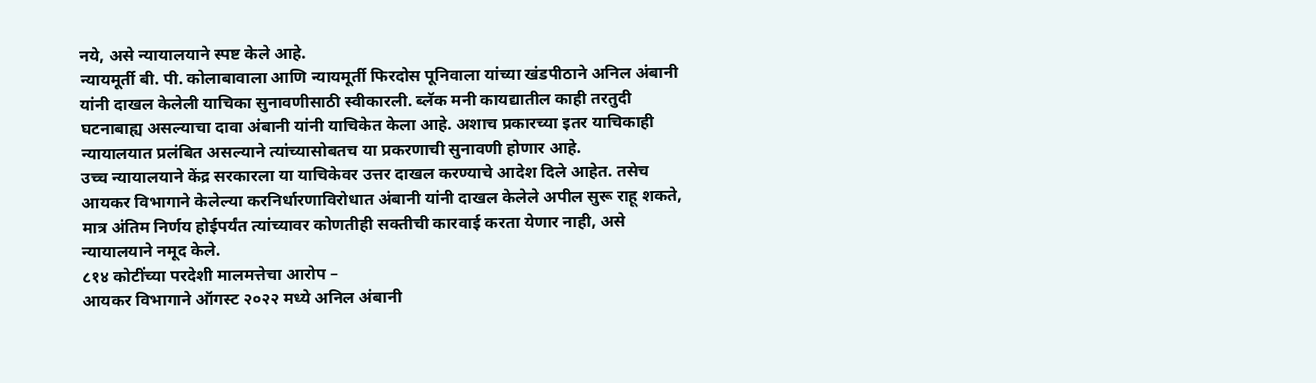नये, असे न्यायालयाने स्पष्ट केले आहे.
न्यायमूर्ती बी. पी. कोलाबावाला आणि न्यायमूर्ती फिरदोस पूनिवाला यांच्या खंडपीठाने अनिल अंबानी यांनी दाखल केलेली याचिका सुनावणीसाठी स्वीकारली. ब्लॅक मनी कायद्यातील काही तरतुदी घटनाबाह्य असल्याचा दावा अंबानी यांनी याचिकेत केला आहे. अशाच प्रकारच्या इतर याचिकाही न्यायालयात प्रलंबित असल्याने त्यांच्यासोबतच या प्रकरणाची सुनावणी होणार आहे.
उच्च न्यायालयाने केंद्र सरकारला या याचिकेवर उत्तर दाखल करण्याचे आदेश दिले आहेत. तसेच आयकर विभागाने केलेल्या करनिर्धारणाविरोधात अंबानी यांनी दाखल केलेले अपील सुरू राहू शकते, मात्र अंतिम निर्णय होईपर्यंत त्यांच्यावर कोणतीही सक्तीची कारवाई करता येणार नाही, असे न्यायालयाने नमूद केले.
८१४ कोटींच्या परदेशी मालमत्तेचा आरोप –
आयकर विभागाने ऑगस्ट २०२२ मध्ये अनिल अंबानी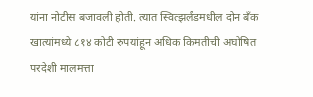यांना नोटीस बजावली होती. त्यात स्वित्झर्लंडमधील दोन बँक खात्यांमध्ये ८१४ कोटी रुपयांहून अधिक किमतीची अघोषित परदेशी मालमत्ता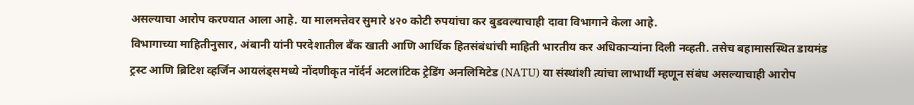असल्याचा आरोप करण्यात आला आहे. या मालमत्तेवर सुमारे ४२० कोटी रुपयांचा कर बुडवल्याचाही दावा विभागाने केला आहे.
विभागाच्या माहितीनुसार, अंबानी यांनी परदेशातील बँक खाती आणि आर्थिक हितसंबंधांची माहिती भारतीय कर अधिकाऱ्यांना दिली नव्हती. तसेच बहामासस्थित डायमंड ट्रस्ट आणि ब्रिटिश व्हर्जिन आयलंड्समध्ये नोंदणीकृत नॉर्दर्न अटलांटिक ट्रेडिंग अनलिमिटेड (NATU) या संस्थांशी त्यांचा लाभार्थी म्हणून संबंध असल्याचाही आरोप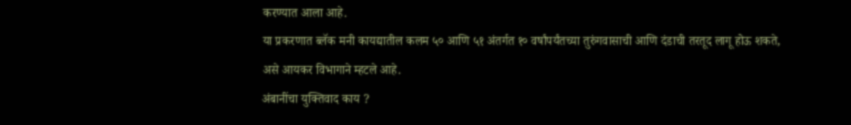करण्यात आला आहे.
या प्रकरणात ब्लॅक मनी कायद्यातील कलम ५० आणि ५१ अंतर्गत १० वर्षांपर्यंतच्या तुरुंगवासाची आणि दंडाची तरतूद लागू होऊ शकते, असे आयकर विभागाने म्हटले आहे.
अंबानींचा युक्तिवाद काय ?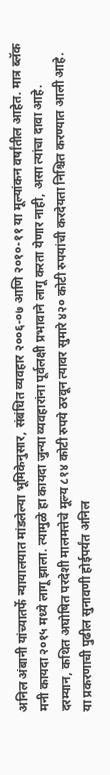अनिल अंबानी यांच्यातर्फे न्यायालयात मांडलेल्या भूमिकेनुसार, संबंधित व्यवहार २००६-०७ आणि २०१०-११ या मूल्यांकन वर्षांतील आहेत. मात्र ब्लॅक मनी कायदा २०१५ मध्ये लागू झाला. त्यामुळे हा कायदा जुन्या व्यवहारांना पूर्वलक्षी प्रभावाने लागू करता येणार नाही, असा त्यांचा दावा आहे.
दरम्यान, कथित अघोषित परदेशी मालमत्तेचे मूल्य ८१४ कोटी रुपये ठरवून त्यावर सुमारे ४२० कोटी रुपयांची करदेयता निश्चित करण्यात आली आहे. या प्रकरणाची पुढील सुनावणी होईपर्यंत अनिल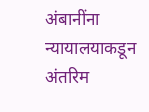अंबानींना न्यायालयाकडून अंतरिम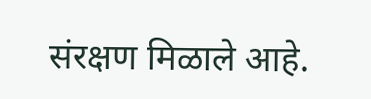संरक्षण मिळाले आहे.